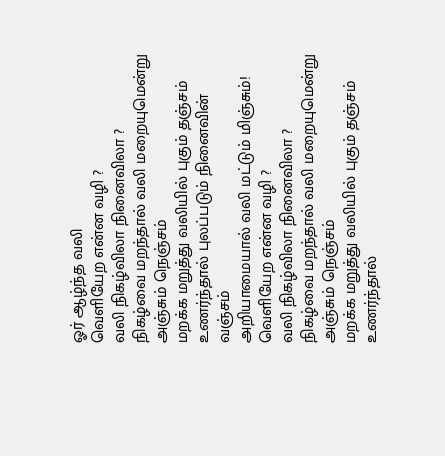ஓர் ஆழ்ந்த வலி
வெளியேற என்ன வழி ?
வலி நிகழ்விலா நினைவிலா ?
நிகழ்வை மறந்தால் வலி மறையுமென்று அஞ்சும் நெஞ்சம்
மறக்க மறுத்து வலியில் புகும் தஞ்சம்
உணர்ந்தால் புலப்படும் நினைவின் வஞ்சம்
அறியாமையால் வலி மட்டும் மிஞ்சும்!
வெளியேற என்ன வழி ?
வலி நிகழ்விலா நினைவிலா ?
நிகழ்வை மறந்தால் வலி மறையுமென்று அஞ்சும் நெஞ்சம்
மறக்க மறுத்து வலியில் புகும் தஞ்சம்
உணர்ந்தால்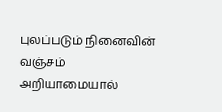புலப்படும் நினைவின் வஞ்சம்
அறியாமையால்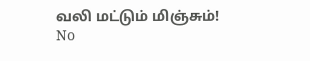வலி மட்டும் மிஞ்சும்!
No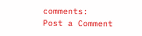comments:
Post a Comment